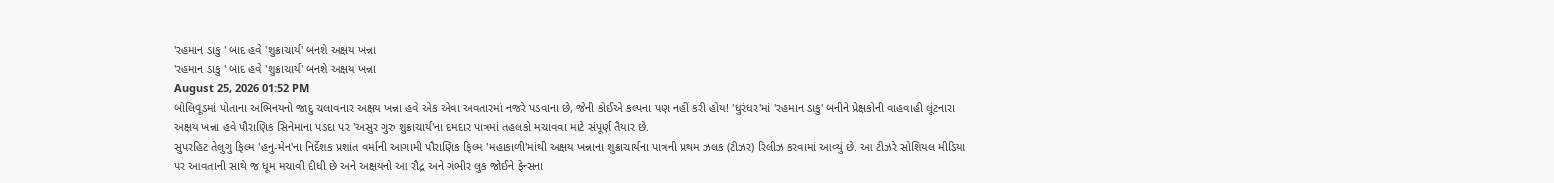'રહમાન ડાકુ ' બાદ હવે 'શુક્રાચાર્ય' બનશે અક્ષય ખન્ના
'રહમાન ડાકુ ' બાદ હવે 'શુક્રાચાર્ય' બનશે અક્ષય ખન્ના
August 25, 2026 01:52 PM
બોલિવૂડમાં પોતાના અભિનયનો જાદુ ચલાવનાર અક્ષય ખન્ના હવે એક એવા અવતારમાં નજરે પડવાના છે, જેની કોઈએ કલ્પના પણ નહીં કરી હોય! 'ધુરંધર'માં 'રહમાન ડાકુ' બનીને પ્રેક્ષકોની વાહવાહી લૂંટનારા અક્ષય ખન્ના હવે પૌરાણિક સિનેમાના પડદા પર 'અસુર ગુરુ શુક્રાચાર્ય'ના દમદાર પાત્રમાં તહલકો મચાવવા માટે સંપૂર્ણ તૈયાર છે.
સુપરહિટ તેલુગુ ફિલ્મ 'હનુ-મેન'ના નિર્દેશક પ્રશાંત વર્માની આગામી પૌરાણિક ફિલ્મ 'મહાકાળી'માંથી અક્ષય ખન્નાના શુક્રાચાર્યના પાત્રની પ્રથમ ઝલક (ટીઝર) રિલીઝ કરવામાં આવ્યું છે. આ ટીઝરે સોશિયલ મીડિયા પર આવતાની સાથે જ ધૂમ મચાવી દીધી છે અને અક્ષયનો આ રૌદ્ર અને ગંભીર લુક જોઈને ફેન્સના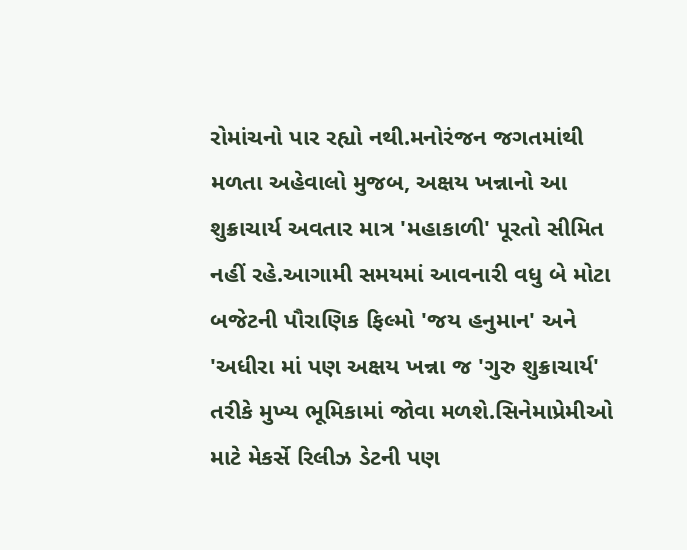રોમાંચનો પાર રહ્યો નથી.મનોરંજન જગતમાંથી મળતા અહેવાલો મુજબ, અક્ષય ખન્નાનો આ શુક્રાચાર્ય અવતાર માત્ર 'મહાકાળી' પૂરતો સીમિત નહીં રહે.આગામી સમયમાં આવનારી વધુ બે મોટા બજેટની પૌરાણિક ફિલ્મો 'જય હનુમાન' અને 'અધીરા માં પણ અક્ષય ખન્ના જ 'ગુરુ શુક્રાચાર્ય' તરીકે મુખ્ય ભૂમિકામાં જોવા મળશે.સિનેમાપ્રેમીઓ માટે મેકર્સે રિલીઝ ડેટની પણ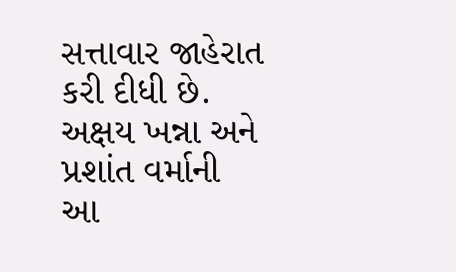સત્તાવાર જાહેરાત કરી દીધી છે. અક્ષય ખન્ના અને પ્રશાંત વર્માની આ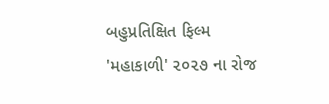બહુપ્રતિક્ષિત ફિલ્મ 'મહાકાળી' ૨૦૨૭ ના રોજ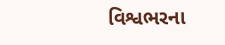વિશ્વભરના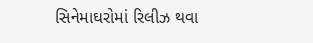સિનેમાઘરોમાં રિલીઝ થવા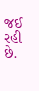જઈ રહી છે.